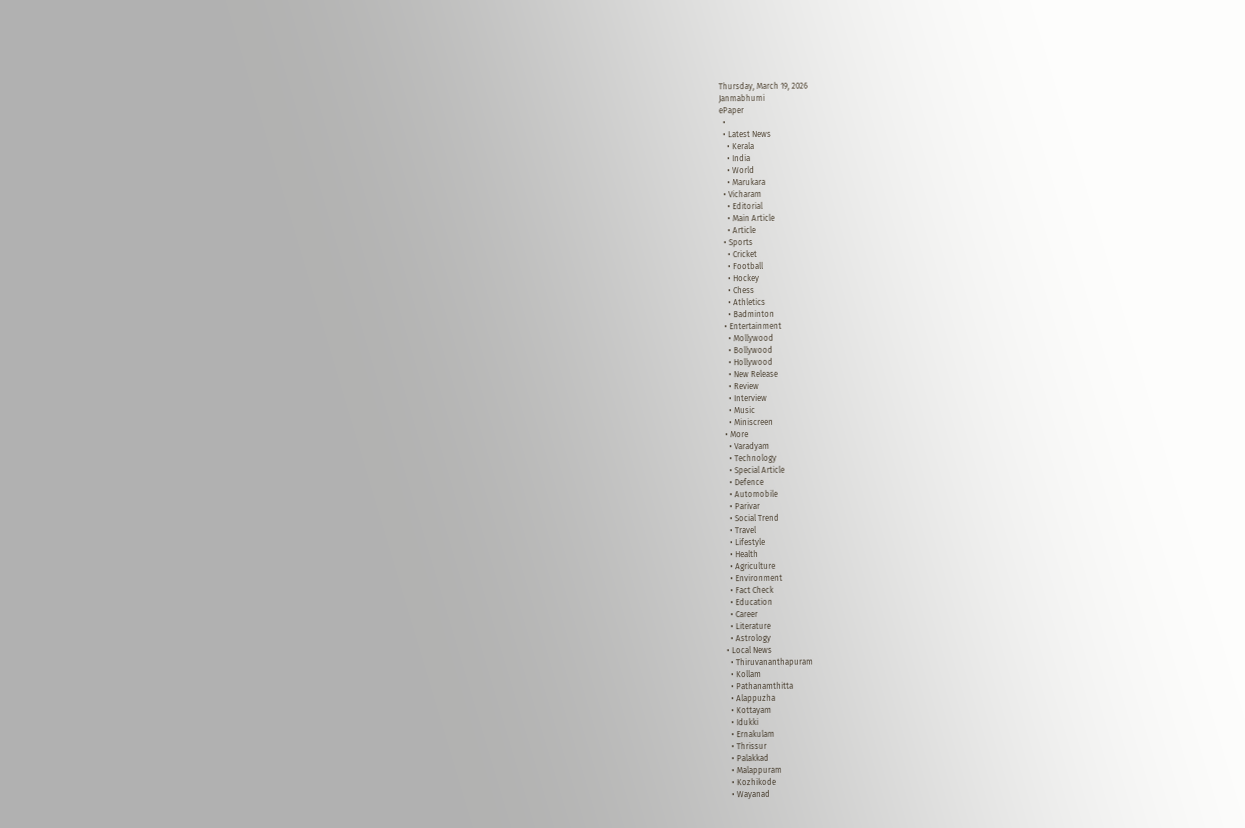Thursday, March 19, 2026
Janmabhumi
ePaper
  •
  • Latest News
    • Kerala
    • India
    • World
    • Marukara
  • Vicharam
    • Editorial
    • Main Article
    • Article
  • Sports
    • Cricket
    • Football
    • Hockey
    • Chess
    • Athletics
    • Badminton
  • Entertainment
    • Mollywood
    • Bollywood
    • Hollywood
    • New Release
    • Review
    • Interview
    • Music
    • Miniscreen
  • More
    • Varadyam
    • Technology
    • Special Article
    • Defence
    • Automobile
    • Parivar
    • Social Trend
    • Travel
    • Lifestyle
    • Health
    • Agriculture
    • Environment
    • Fact Check
    • Education
    • Career
    • Literature
    • Astrology
  • Local News
    • Thiruvananthapuram
    • Kollam
    • Pathanamthitta
    • Alappuzha
    • Kottayam
    • Idukki
    • Ernakulam
    • Thrissur
    • Palakkad
    • Malappuram
    • Kozhikode
    • Wayanad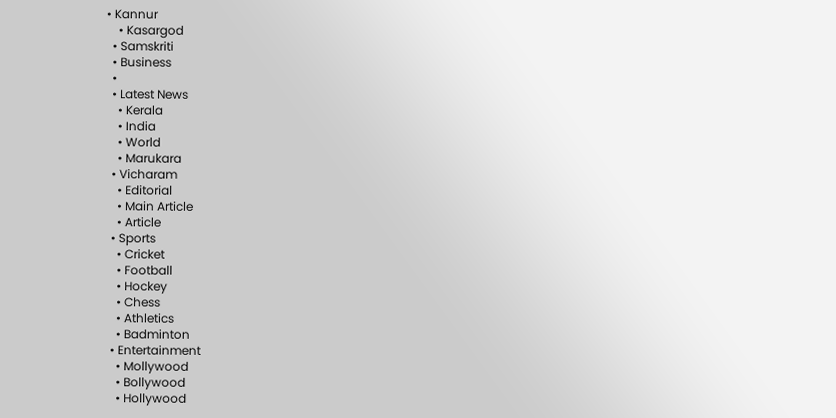• Kannur
    • Kasargod
  • Samskriti
  • Business
  •
  • Latest News
    • Kerala
    • India
    • World
    • Marukara
  • Vicharam
    • Editorial
    • Main Article
    • Article
  • Sports
    • Cricket
    • Football
    • Hockey
    • Chess
    • Athletics
    • Badminton
  • Entertainment
    • Mollywood
    • Bollywood
    • Hollywood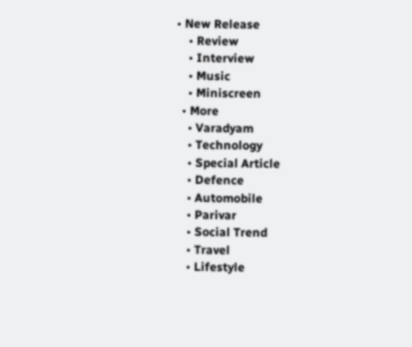• New Release
    • Review
    • Interview
    • Music
    • Miniscreen
  • More
    • Varadyam
    • Technology
    • Special Article
    • Defence
    • Automobile
    • Parivar
    • Social Trend
    • Travel
    • Lifestyle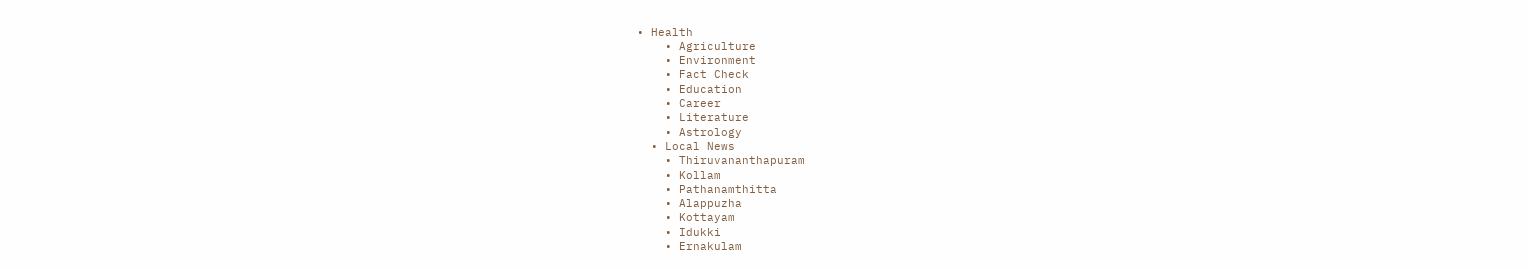• Health
    • Agriculture
    • Environment
    • Fact Check
    • Education
    • Career
    • Literature
    • Astrology
  • Local News
    • Thiruvananthapuram
    • Kollam
    • Pathanamthitta
    • Alappuzha
    • Kottayam
    • Idukki
    • Ernakulam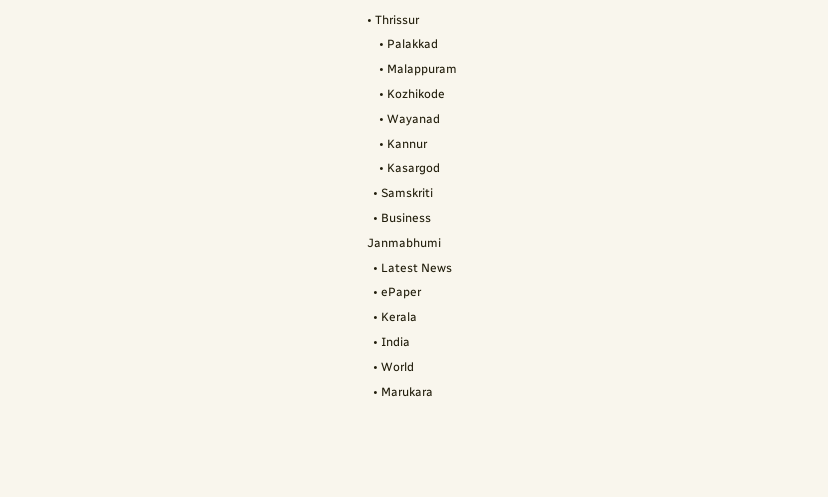• Thrissur
    • Palakkad
    • Malappuram
    • Kozhikode
    • Wayanad
    • Kannur
    • Kasargod
  • Samskriti
  • Business
Janmabhumi
  • Latest News
  • ePaper
  • Kerala
  • India
  • World
  • Marukara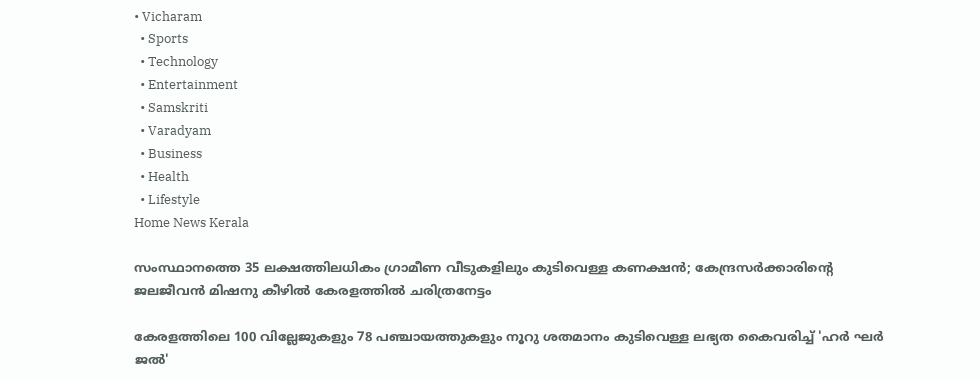• Vicharam
  • Sports
  • Technology
  • Entertainment
  • Samskriti
  • Varadyam
  • Business
  • Health
  • Lifestyle
Home News Kerala

സംസ്ഥാനത്തെ 35 ലക്ഷത്തിലധികം ഗ്രാമീണ വീടുകളിലും കുടിവെള്ള കണക്ഷന്‍; കേന്ദ്രസര്‍ക്കാരിന്റെ ജലജീവന്‍ മിഷനു കീഴില്‍ കേരളത്തില്‍ ചരിത്രനേട്ടം

കേരളത്തിലെ 100 വില്ലേജുകളും 78 പഞ്ചായത്തുകളും നൂറു ശതമാനം കുടിവെള്ള ലഭ്യത കൈവരിച്ച് 'ഹര്‍ ഘര്‍ ജല്‍'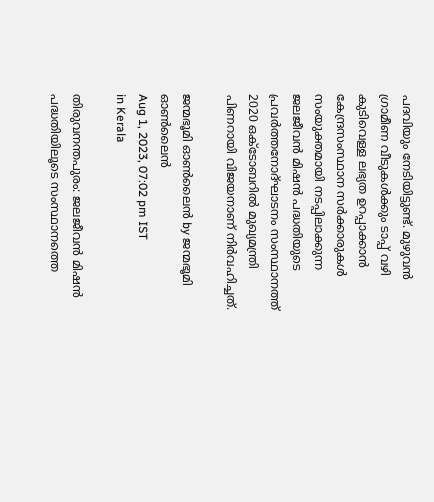പദവിയും നേടിയിട്ടുണ്ട്. മുഴുവന്‍ ഗ്രാമീണ വീടുകള്‍ക്കും ടാപ്പ് വഴി കുടിവെള്ള ലഭ്യത ഉറപ്പാക്കാന്‍ കേന്ദ്രസംസ്ഥാന സര്‍ക്കാരുകള്‍ സംയുക്തമായി നടപ്പിലാക്കുന്ന ജലജീവന്‍ മിഷന്‍ പദ്ധതിയുടെ പ്രവര്‍ത്തനോദ്ഘാടനം സംസ്ഥാനത്ത് 2020 ഒക്ടോബറില്‍ മുഖ്യമന്ത്രി പിണറായി വിജയനാണ് നിര്‍വഹിച്ചത്.

ജന്മഭൂമി ഓണ്‍ലൈന്‍ by ജന്മഭൂമി ഓണ്‍ലൈന്‍
Aug 1, 2023, 07:02 pm IST
in Kerala

തിരുവനന്തപുരം: ജലജീവന്‍ മിഷന്‍ പദ്ധതിയിലൂടെ സംസ്ഥാനത്തെ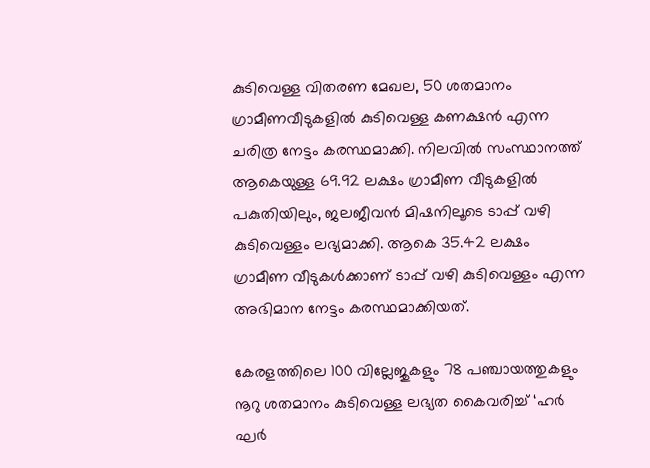കുടിവെള്ള വിതരണ മേഖല, 50 ശതമാനം ഗ്രാമീണവീടുകളില്‍ കുടിവെള്ള കണക്ഷന്‍ എന്ന ചരിത്ര നേട്ടം കരസ്ഥമാക്കി. നിലവില്‍ സംസ്ഥാനത്ത് ആകെയുള്ള 69.92 ലക്ഷം ഗ്രാമീണ വീടുകളില്‍ പകുതിയിലും, ജലജീവന്‍ മിഷനിലൂടെ ടാപ്പ് വഴി കുടിവെള്ളം ലഭ്യമാക്കി. ആകെ 35.42 ലക്ഷം ഗ്രാമീണ വീടുകള്‍ക്കാണ് ടാപ്പ് വഴി കുടിവെള്ളം എന്ന അഭിമാന നേട്ടം കരസ്ഥമാക്കിയത്.

കേരളത്തിലെ 100 വില്ലേജുകളും 78 പഞ്ചായത്തുകളും നൂറു ശതമാനം കുടിവെള്ള ലഭ്യത കൈവരിച്ച് ‘ഹര്‍ ഘര്‍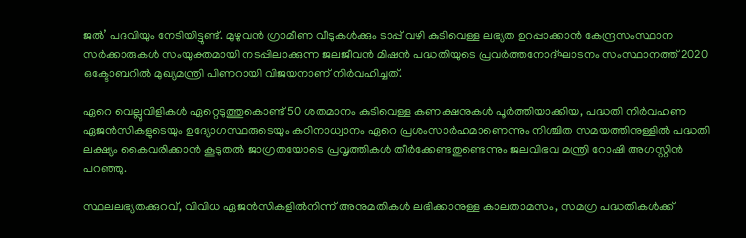ജല്‍’ പദവിയും നേടിയിട്ടുണ്ട്. മുഴുവന്‍ ഗ്രാമീണ വീടുകള്‍ക്കും ടാപ്പ് വഴി കുടിവെള്ള ലഭ്യത ഉറപ്പാക്കാന്‍ കേന്ദ്രസംസ്ഥാന സര്‍ക്കാരുകള്‍ സംയുക്തമായി നടപ്പിലാക്കുന്ന ജലജീവന്‍ മിഷന്‍ പദ്ധതിയുടെ പ്രവര്‍ത്തനോദ്ഘാടനം സംസ്ഥാനത്ത് 2020 ഒക്ടോബറില്‍ മുഖ്യമന്ത്രി പിണറായി വിജയനാണ് നിര്‍വഹിച്ചത്.

ഏറെ വെല്ലുവിളികള്‍ ഏറ്റെടുത്തുകൊണ്ട് 50 ശതമാനം കുടിവെള്ള കണക്ഷനുകള്‍ പൂര്‍ത്തിയാക്കിയ, പദ്ധതി നിര്‍വഹണ ഏജന്‍സികളുടെയും ഉദ്യോഗസ്ഥരുടെയും കഠിനാധ്വാനം ഏറെ പ്രശംസാര്‍ഹമാണെന്നും നിശ്ചിത സമയത്തിനുള്ളില്‍ പദ്ധതി ലക്ഷ്യം കൈവരിക്കാന്‍ കൂടുതല്‍ ജാഗ്രതയോടെ പ്രവൃത്തികള്‍ തീര്‍ക്കേണ്ടതുണ്ടെന്നും ജലവിഭവ മന്ത്രി റോഷി അഗസ്റ്റിന്‍ പറഞ്ഞു.

സ്ഥലലഭ്യതക്കുറവ്, വിവിധ ഏജന്‍സികളില്‍നിന്ന് അനുമതികള്‍ ലഭിക്കാനുള്ള കാലതാമസം, സമഗ്ര പദ്ധതികള്‍ക്ക്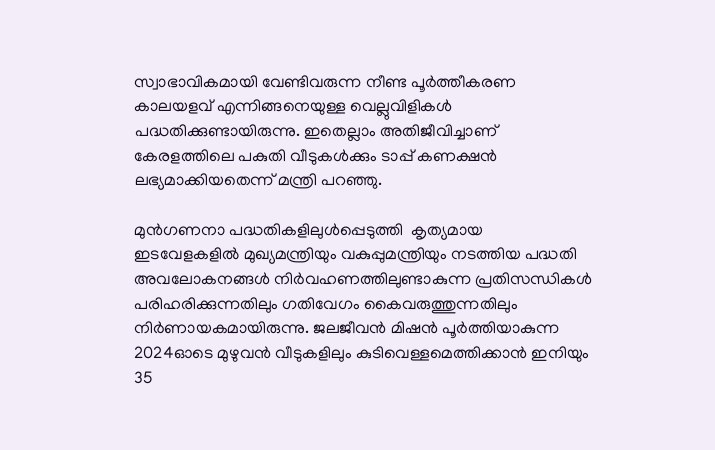സ്വാഭാവികമായി വേണ്ടിവരുന്ന നീണ്ട പൂര്‍ത്തീകരണ കാലയളവ് എന്നിങ്ങനെയുള്ള വെല്ലുവിളികള്‍ പദ്ധതിക്കുണ്ടായിരുന്നു. ഇതെല്ലാം അതിജീവിച്ചാണ് കേരളത്തിലെ പകുതി വീടുകള്‍ക്കും ടാപ്പ് കണക്ഷന്‍ ലഭ്യമാക്കിയതെന്ന് മന്ത്രി പറഞ്ഞു.

മുന്‍ഗണനാ പദ്ധതികളിലുള്‍പ്പെടുത്തി  കൃത്യമായ ഇടവേളകളില്‍ മുഖ്യമന്ത്രിയും വകുപ്പുമന്ത്രിയും നടത്തിയ പദ്ധതി അവലോകനങ്ങള്‍ നിര്‍വഹണത്തിലുണ്ടാകുന്ന പ്രതിസന്ധികള്‍ പരിഹരിക്കുന്നതിലും ഗതിവേഗം കൈവരുത്തുന്നതിലും നിര്‍ണായകമായിരുന്നു. ജലജീവന്‍ മിഷന്‍ പൂര്‍ത്തിയാകുന്ന 2024ഓടെ മുഴുവന്‍ വീടുകളിലും കുടിവെള്ളമെത്തിക്കാന്‍ ഇനിയും 35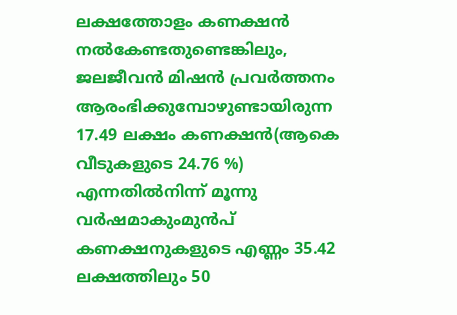ലക്ഷത്തോളം കണക്ഷന്‍ നല്‍കേണ്ടതുണ്ടെങ്കിലും, ജലജീവന്‍ മിഷന്‍ പ്രവര്‍ത്തനം ആരംഭിക്കുമ്പോഴുണ്ടായിരുന്ന 17.49 ലക്ഷം കണക്ഷന്‍(ആകെ വീടുകളുടെ 24.76 %) എന്നതില്‍നിന്ന് മൂന്നു വര്‍ഷമാകുംമുന്‍പ് കണക്ഷനുകളുടെ എണ്ണം 35.42 ലക്ഷത്തിലും 50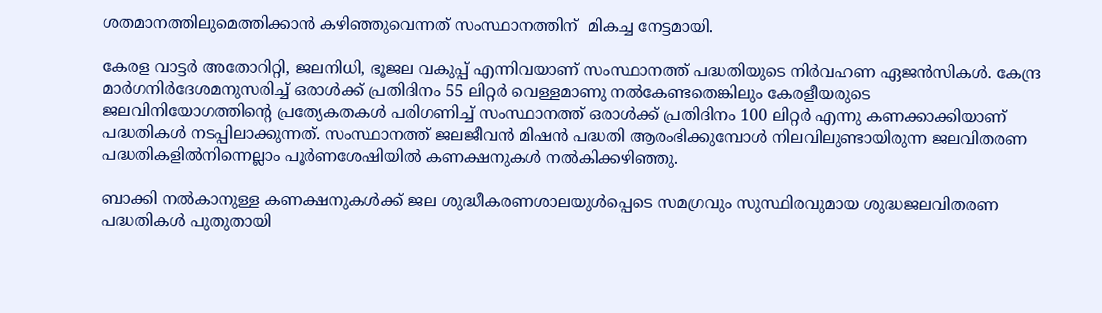ശതമാനത്തിലുമെത്തിക്കാന്‍ കഴിഞ്ഞുവെന്നത് സംസ്ഥാനത്തിന്  മികച്ച നേട്ടമായി.

കേരള വാട്ടര്‍ അതോറിറ്റി, ജലനിധി, ഭൂജല വകുപ്പ് എന്നിവയാണ് സംസ്ഥാനത്ത് പദ്ധതിയുടെ നിര്‍വഹണ ഏജന്‍സികള്‍. കേന്ദ്ര മാര്‍ഗനിര്‍ദേശമനുസരിച്ച് ഒരാള്‍ക്ക് പ്രതിദിനം 55 ലിറ്റര്‍ വെള്ളമാണു നല്‍കേണ്ടതെങ്കിലും കേരളീയരുടെ ജലവിനിയോഗത്തിന്റെ പ്രത്യേകതകള്‍ പരിഗണിച്ച് സംസ്ഥാനത്ത് ഒരാള്‍ക്ക് പ്രതിദിനം 100 ലിറ്റര്‍ എന്നു കണക്കാക്കിയാണ് പദ്ധതികള്‍ നടപ്പിലാക്കുന്നത്. സംസ്ഥാനത്ത് ജലജീവന്‍ മിഷന്‍ പദ്ധതി ആരംഭിക്കുമ്പോള്‍ നിലവിലുണ്ടായിരുന്ന ജലവിതരണ പദ്ധതികളില്‍നിന്നെല്ലാം പൂര്‍ണശേഷിയില്‍ കണക്ഷനുകള്‍ നല്‍കിക്കഴിഞ്ഞു.

ബാക്കി നല്‍കാനുള്ള കണക്ഷനുകള്‍ക്ക് ജല ശുദ്ധീകരണശാലയുള്‍പ്പെടെ സമഗ്രവും സുസ്ഥിരവുമായ ശുദ്ധജലവിതരണ പദ്ധതികള്‍ പുതുതായി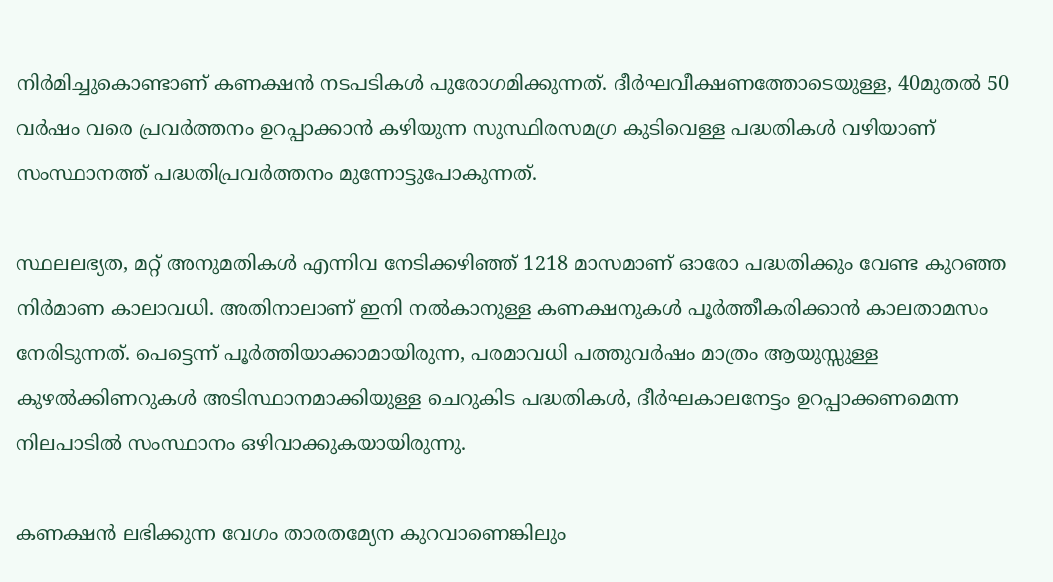നിര്‍മിച്ചുകൊണ്ടാണ് കണക്ഷന്‍ നടപടികള്‍ പുരോഗമിക്കുന്നത്. ദീര്‍ഘവീക്ഷണത്തോടെയുള്ള, 40മുതല്‍ 50 വര്‍ഷം വരെ പ്രവര്‍ത്തനം ഉറപ്പാക്കാന്‍ കഴിയുന്ന സുസ്ഥിരസമഗ്ര കുടിവെള്ള പദ്ധതികള്‍ വഴിയാണ് സംസ്ഥാനത്ത് പദ്ധതിപ്രവര്‍ത്തനം മുന്നോട്ടുപോകുന്നത്.

സ്ഥലലഭ്യത, മറ്റ് അനുമതികള്‍ എന്നിവ നേടിക്കഴിഞ്ഞ് 1218 മാസമാണ് ഓരോ പദ്ധതിക്കും വേണ്ട കുറഞ്ഞ നിര്‍മാണ കാലാവധി. അതിനാലാണ് ഇനി നല്‍കാനുള്ള കണക്ഷനുകള്‍ പൂര്‍ത്തീകരിക്കാന്‍ കാലതാമസം നേരിടുന്നത്. പെട്ടെന്ന് പൂര്‍ത്തിയാക്കാമായിരുന്ന, പരമാവധി പത്തുവര്‍ഷം മാത്രം ആയുസ്സുള്ള കുഴല്‍ക്കിണറുകള്‍ അടിസ്ഥാനമാക്കിയുള്ള ചെറുകിട പദ്ധതികള്‍, ദീര്‍ഘകാലനേട്ടം ഉറപ്പാക്കണമെന്ന നിലപാടില്‍ സംസ്ഥാനം ഒഴിവാക്കുകയായിരുന്നു.

കണക്ഷന്‍ ലഭിക്കുന്ന വേഗം താരതമ്യേന കുറവാണെങ്കിലും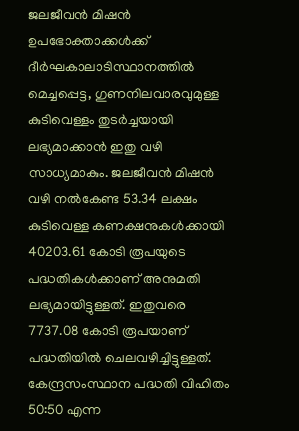ജലജീവന്‍ മിഷന്‍ ഉപഭോക്താക്കള്‍ക്ക് ദീര്‍ഘകാലാടിസ്ഥാനത്തില്‍ മെച്ചപ്പെട്ട, ഗുണനിലവാരവുമുള്ള കുടിവെള്ളം തുടര്‍ച്ചയായി ലഭ്യമാക്കാന്‍ ഇതു വഴി സാധ്യമാകും. ജലജീവന്‍ മിഷന്‍ വഴി നല്‍കേണ്ട 53.34 ലക്ഷം കുടിവെള്ള കണക്ഷനുകള്‍ക്കായി 40203.61 കോടി രൂപയുടെ പദ്ധതികള്‍ക്കാണ് അനുമതി ലഭ്യമായിട്ടുള്ളത്. ഇതുവരെ 7737.08 കോടി രൂപയാണ് പദ്ധതിയില്‍ ചെലവഴിച്ചിട്ടുള്ളത്. കേന്ദ്രസംസ്ഥാന പദ്ധതി വിഹിതം 50:50 എന്ന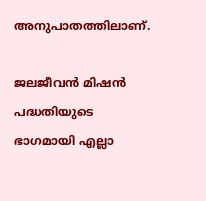അനുപാതത്തിലാണ്.

ജലജീവന്‍ മിഷന്‍ പദ്ധതിയുടെ ഭാഗമായി എല്ലാ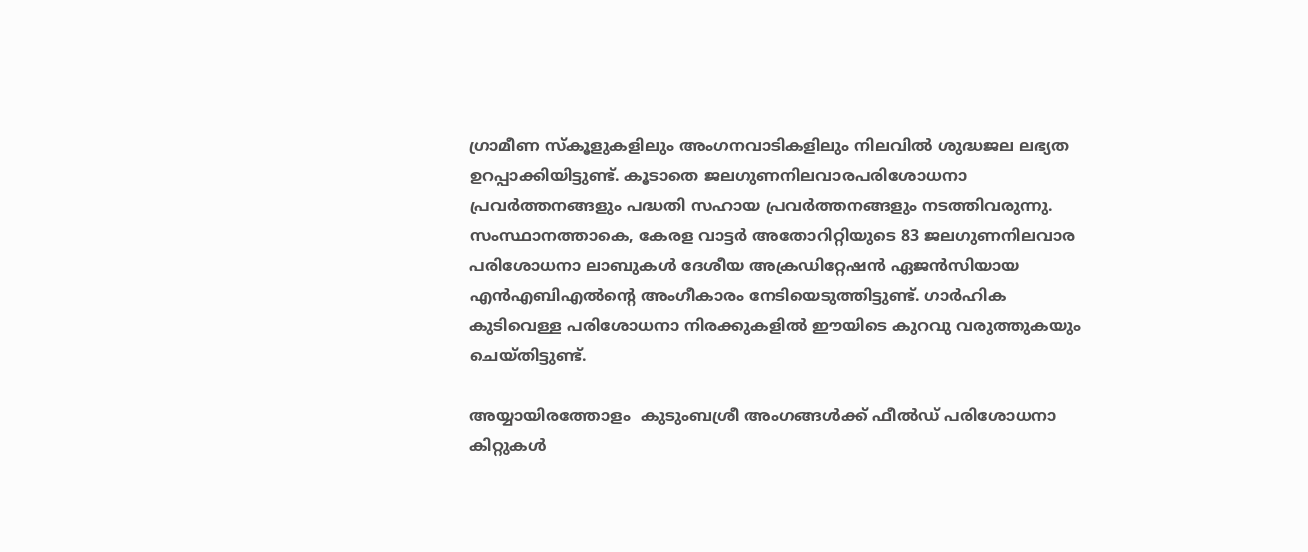ഗ്രാമീണ സ്‌കൂളുകളിലും അംഗനവാടികളിലും നിലവില്‍ ശുദ്ധജല ലഭ്യത ഉറപ്പാക്കിയിട്ടുണ്ട്. കൂടാതെ ജലഗുണനിലവാരപരിശോധനാ പ്രവര്‍ത്തനങ്ങളും പദ്ധതി സഹായ പ്രവര്‍ത്തനങ്ങളും നടത്തിവരുന്നു. സംസ്ഥാനത്താകെ, കേരള വാട്ടര്‍ അതോറിറ്റിയുടെ 83 ജലഗുണനിലവാര പരിശോധനാ ലാബുകള്‍ ദേശീയ അക്രഡിറ്റേഷന്‍ ഏജന്‍സിയായ എന്‍എബിഎല്‍ന്റെ അംഗീകാരം നേടിയെടുത്തിട്ടുണ്ട്. ഗാര്‍ഹിക കുടിവെള്ള പരിശോധനാ നിരക്കുകളില്‍ ഈയിടെ കുറവു വരുത്തുകയും ചെയ്തിട്ടുണ്ട്.

അയ്യായിരത്തോളം  കുടുംബശ്രീ അംഗങ്ങള്‍ക്ക് ഫീല്‍ഡ് പരിശോധനാ കിറ്റുകള്‍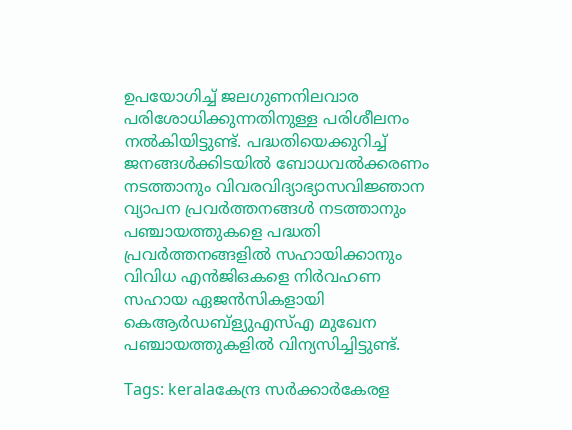ഉപയോഗിച്ച് ജലഗുണനിലവാര പരിശോധിക്കുന്നതിനുള്ള പരിശീലനം നല്‍കിയിട്ടുണ്ട്. പദ്ധതിയെക്കുറിച്ച് ജനങ്ങള്‍ക്കിടയില്‍ ബോധവല്‍ക്കരണം നടത്താനും വിവരവിദ്യാഭ്യാസവിജ്ഞാന വ്യാപന പ്രവര്‍ത്തനങ്ങള്‍ നടത്താനും പഞ്ചായത്തുകളെ പദ്ധതി പ്രവര്‍ത്തനങ്ങളില്‍ സഹായിക്കാനും വിവിധ എന്‍ജിഒകളെ നിര്‍വഹണ സഹായ ഏജന്‍സികളായി കെആര്‍ഡബ്‌ള്യുഎസ്എ മുഖേന പഞ്ചായത്തുകളില്‍ വിന്യസിച്ചിട്ടുണ്ട്.

Tags: keralaകേന്ദ്ര സര്‍ക്കാര്‍കേരള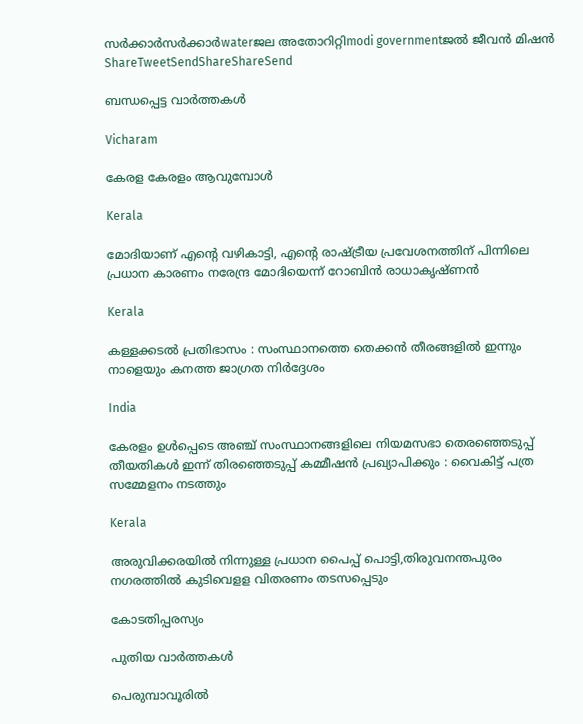സര്‍ക്കാര്‍സര്‍ക്കാര്‍waterജല അതോറിറ്റിmodi governmentജല്‍ ജീവന്‍ മിഷന്‍
ShareTweetSendShareShareSend

ബന്ധപ്പെട്ട വാര്‍ത്തകള്‍

Vicharam

കേരള കേരളം ആവുമ്പോൾ

Kerala

മോദിയാണ് എന്റെ വഴികാട്ടി, എന്റെ രാഷ്‌ട്രീയ പ്രവേശനത്തിന് പിന്നിലെ പ്രധാന കാരണം നരേന്ദ്ര മോദിയെന്ന് റോബിൻ രാധാകൃഷ്ണന്‍

Kerala

കള്ളക്കടൽ പ്രതിഭാസം : സംസ്ഥാനത്തെ തെക്കൻ തീരങ്ങളിൽ ഇന്നും നാളെയും കനത്ത ജാഗ്രത നിർദ്ദേശം

India

കേരളം ഉൾപ്പെടെ അഞ്ച് സംസ്ഥാനങ്ങളിലെ നിയമസഭാ തെരഞ്ഞെടുപ്പ് തീയതികൾ ഇന്ന് തിരഞ്ഞെടുപ്പ് കമ്മീഷൻ പ്രഖ്യാപിക്കും : വൈകിട്ട് പത്ര സമ്മേളനം നടത്തും

Kerala

അരുവിക്കരയില്‍ നിന്നുള്ള പ്രധാന പൈപ്പ് പൊട്ടി,തിരുവനന്തപുരം നഗരത്തില്‍ കുടിവെളള വിതരണം തടസപ്പെടും

കോടതിപ്പരസ്യം

പുതിയ വാര്‍ത്തകള്‍

പെരുമ്പാവൂരിൽ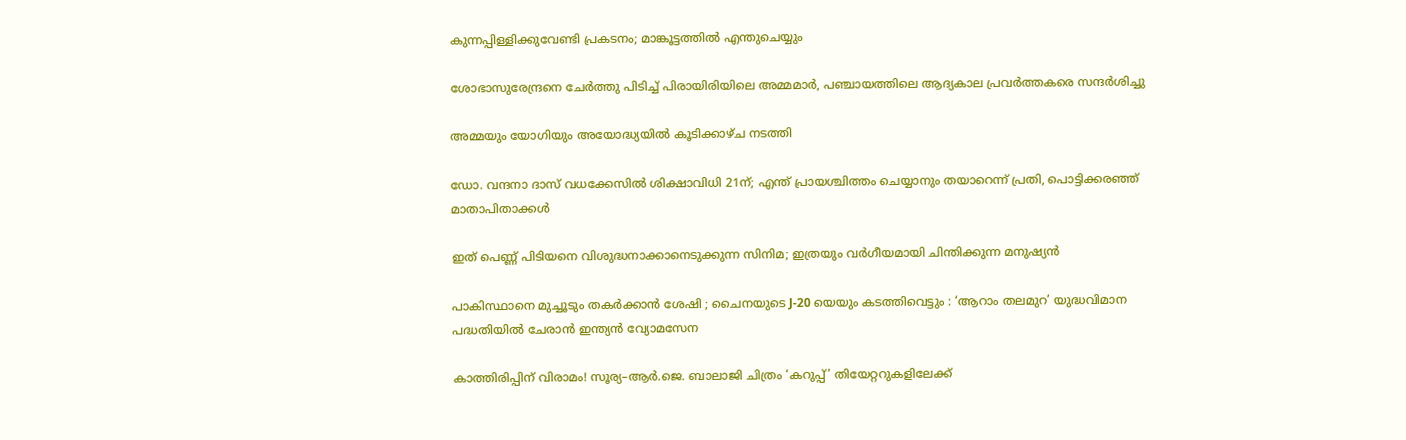കുന്നപ്പിള്ളിക്കുവേണ്ടി പ്രകടനം; മാങ്കൂട്ടത്തിൽ എന്തുചെയ്യും

ശോഭാസുരേന്ദ്രനെ ചേര്‍ത്തു പിടിച്ച് പിരായിരിയിലെ അമ്മമാര്‍, പഞ്ചായത്തിലെ ആദ്യകാല പ്രവര്‍ത്തകരെ സന്ദര്‍ശിച്ചു

അമ്മയും യോഗിയും അയോദ്ധ്യയിൽ കൂടിക്കാഴ്ച നടത്തി

ഡോ. വന്ദനാ ദാസ് വധക്കേസിൽ ശിക്ഷാവിധി 21ന്; എന്ത് പ്രായശ്ചിത്തം ചെയ്യാനും തയാറെന്ന് പ്രതി, പൊട്ടിക്കരഞ്ഞ് മാതാപിതാക്കൾ

ഇത് പെണ്ണ് പിടിയനെ വിശുദ്ധനാക്കാനെടുക്കുന്ന സിനിമ; ഇത്രയും വർഗീയമായി ചിന്തിക്കുന്ന മനുഷ്യൻ

പാകിസ്ഥാനെ മുച്ചൂടും തകർക്കാൻ ശേഷി ; ചൈനയുടെ J-20 യെയും കടത്തിവെട്ടും : ‘ആറാം തലമുറ’ യുദ്ധവിമാന പദ്ധതിയിൽ ചേരാൻ ഇന്ത്യൻ വ്യോമസേന

കാത്തിരിപ്പിന് വിരാമം! സൂര്യ–ആർ.ജെ. ബാലാജി ചിത്രം ‘കറുപ്പ്’ തിയേറ്ററുകളിലേക്ക്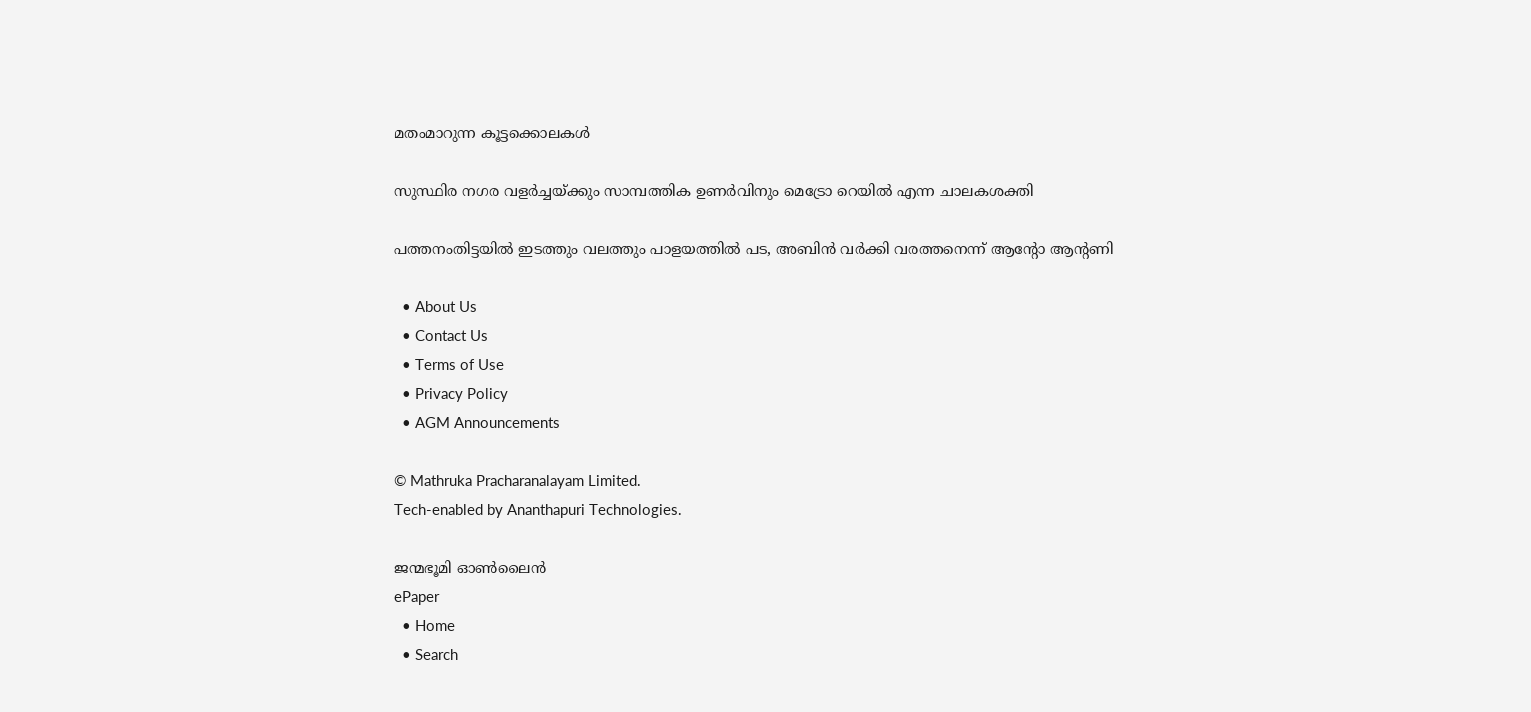മതംമാറുന്ന കൂട്ടക്കൊലകള്‍

സുസ്ഥിര നഗര വളര്‍ച്ചയ്‌ക്കും സാമ്പത്തിക ഉണര്‍വിനും മെട്രോ റെയില്‍ എന്ന ചാലകശക്തി

പത്തനംതിട്ടയിൽ ഇടത്തും വലത്തും പാളയത്തിൽ പട, അബിന്‍ വര്‍ക്കി വരത്തനെന്ന് ആന്റോ ആന്റണി

  • About Us
  • Contact Us
  • Terms of Use
  • Privacy Policy
  • AGM Announcements

© Mathruka Pracharanalayam Limited.
Tech-enabled by Ananthapuri Technologies.

ജന്മഭൂമി ഓണ്‍ലൈന്‍
ePaper
  • Home
  • Search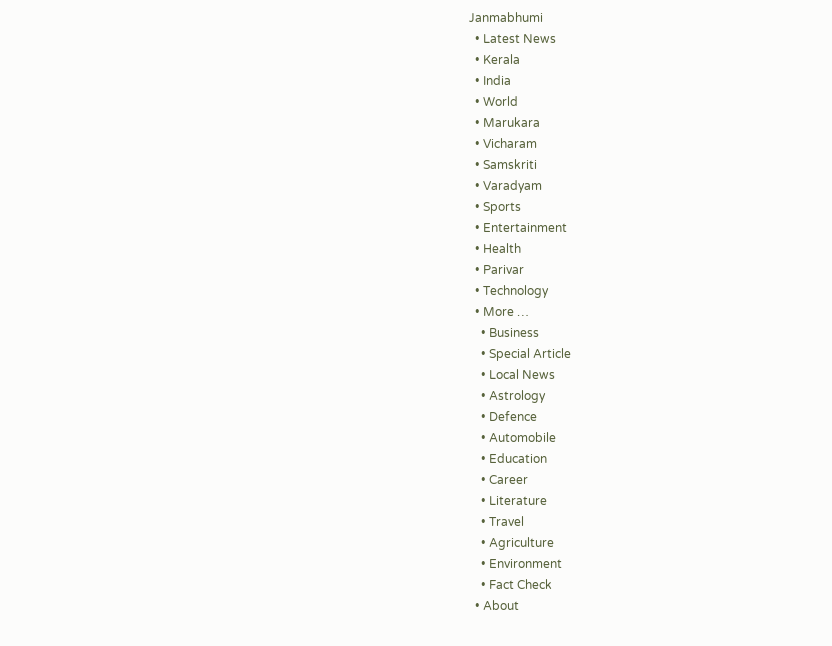Janmabhumi
  • Latest News
  • Kerala
  • India
  • World
  • Marukara
  • Vicharam
  • Samskriti
  • Varadyam
  • Sports
  • Entertainment
  • Health
  • Parivar
  • Technology
  • More …
    • Business
    • Special Article
    • Local News
    • Astrology
    • Defence
    • Automobile
    • Education
    • Career
    • Literature
    • Travel
    • Agriculture
    • Environment
    • Fact Check
  • About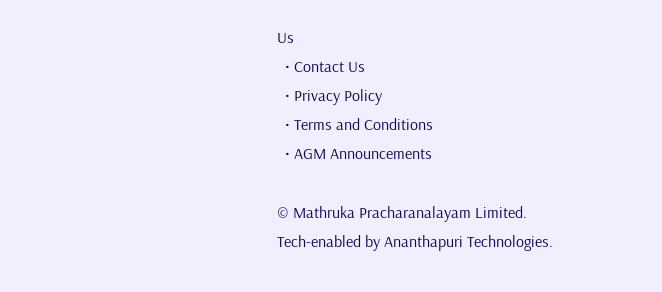Us
  • Contact Us
  • Privacy Policy
  • Terms and Conditions
  • AGM Announcements

© Mathruka Pracharanalayam Limited.
Tech-enabled by Ananthapuri Technologies.